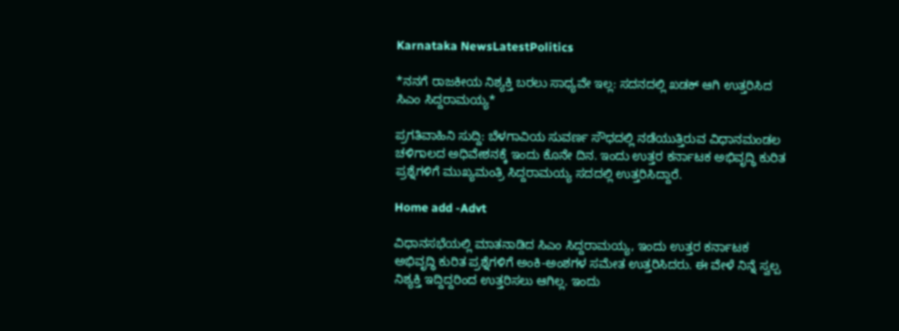Karnataka NewsLatestPolitics

*ನನಗೆ ರಾಜಕೀಯ ನಿಶ್ಯಕ್ತಿ ಬರಲು ಸಾಧ್ಯವೇ ಇಲ್ಲ: ಸದನದಲ್ಲಿ ಖಡಕ್ ಆಗಿ ಉತ್ತರಿಸಿದ ಸಿಎಂ ಸಿದ್ದರಾಮಯ್ಯ*

ಪ್ರಗತಿವಾಹಿನಿ ಸುದ್ದಿ: ಬೆಳಗಾವಿಯ ಸುವರ್ಣ ಸೌಧದಲ್ಲಿ ನಡೆಯುತ್ತಿರುವ ವಿಧಾನಮಂಡಲ ಚಳಿಗಾಲದ ಅಧಿವೇಶನಕ್ಕೆ ಇಂದು ಕೊನೇ ದಿನ. ಇಂದು ಉತ್ತರ ಕರ್ನಾಟಕ ಅಭಿವೃದ್ಧಿ ಕುರಿತ ಪ್ರಶ್ನೆಗಳಿಗೆ ಮುಖ್ಯಮಂತ್ರಿ ಸಿದ್ದರಾಮಯ್ಯ ಸದದಲ್ಲಿ ಉತ್ತರಿಸಿದ್ದಾರೆ.

Home add -Advt

ವಿಧಾನಸಭೆಯಲ್ಲಿ ಮಾತನಾಡಿದ ಸಿಎಂ ಸಿದ್ದರಾಮಯ್ಯ, ಇಂದು ಉತ್ತರ ಕರ್ನಾಟಕ ಅಭಿವೃದ್ಧಿ ಕುರಿತ ಪ್ರಶ್ನೆಗಳಿಗೆ ಅಂಕಿ-ಅಂಶಗಳ ಸಮೇತ ಉತ್ತರಿಸಿದರು. ಈ ವೇಳೆ ನಿನ್ನೆ ಸ್ವಲ್ಪ ನಿಶ್ಯಕ್ತಿ ಇದ್ದಿದ್ದರಿಂದ ಉತ್ತರಿಸಲು ಆಗಿಲ್ಲ. ಇಂದು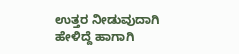ಉತ್ತರ ನೀಡುವುದಾಗಿ ಹೇಳಿದ್ದೆ ಹಾಗಾಗಿ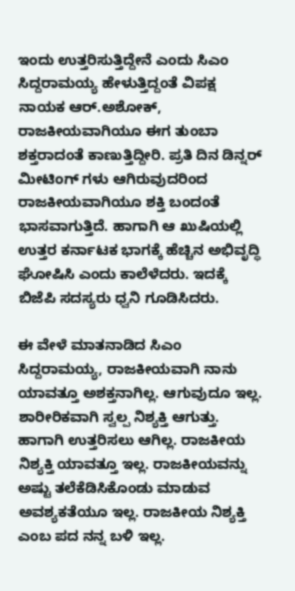ಇಂದು ಉತ್ತರಿಸುತ್ತಿದ್ದೇನೆ ಎಂದು ಸಿಎಂ ಸಿದ್ದರಾಮಯ್ಯ ಹೇಳುತ್ತಿದ್ದಂತೆ ವಿಪಕ್ಷ ನಾಯಕ ಆರ್.ಅಶೋಕ್, ರಾಜಕೀಯವಾಗಿಯೂ ಈಗ ತುಂಬಾ ಶಕ್ತರಾದಂತೆ ಕಾಣುತ್ತಿದ್ದೀರಿ. ಪ್ರತಿ ದಿನ ಡಿನ್ನರ್ ಮೀಟಿಂಗ್ ಗಳು ಆಗಿರುವುದರಿಂದ ರಾಜಕೀಯವಾಗಿಯೂ ಶಕ್ತಿ ಬಂದಂತೆ ಭಾಸವಾಗುತ್ತಿದೆ. ಹಾಗಾಗಿ ಆ ಖುಷಿಯಲ್ಲಿ ಉತ್ತರ ಕರ್ನಾಟಕ ಭಾಗಕ್ಕೆ ಹೆಚ್ಚಿನ ಅಭಿವೃದ್ಧಿ ಘೋಷಿಸಿ ಎಂದು ಕಾಲೆಳೆದರು. ಇದಕ್ಕೆ ಬಿಜೆಪಿ ಸದಸ್ಯರು ಧ್ವನಿ ಗೂಡಿಸಿದರು.

ಈ ವೇಳೆ ಮಾತನಾಡಿದ ಸಿಎಂ ಸಿದ್ದರಾಮಯ್ಯ, ರಾಜಕೀಯವಾಗಿ ನಾನು ಯಾವತ್ತೂ ಅಶಕ್ತನಾಗಿಲ್ಲ. ಆಗುವುದೂ ಇಲ್ಲ. ಶಾರೀರಿಕವಾಗಿ ಸ್ವಲ್ಪ ನಿಶ್ಯಕ್ತಿ ಆಗುತ್ತು. ಹಾಗಾಗಿ ಉತ್ತರಿಸಲು ಆಗಿಲ್ಲ. ರಾಜಕೀಯ ನಿಶ್ಯಕ್ತಿ ಯಾವತ್ತೂ ಇಲ್ಲ. ರಾಜಕೀಯವನ್ನು ಅಷ್ಟು ತಲೆಕೆಡಿಸಿಕೊಂಡು ಮಾಡುವ ಅವಶ್ಯಕತೆಯೂ ಇಲ್ಲ. ರಾಜಕೀಯ ನಿಶ್ಯಕ್ತಿ ಎಂಬ ಪದ ನನ್ನ ಬಳಿ ಇಲ್ಲ.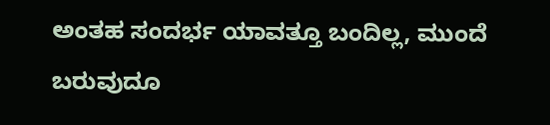ಅಂತಹ ಸಂದರ್ಭ ಯಾವತ್ತೂ ಬಂದಿಲ್ಲ, ಮುಂದೆ ಬರುವುದೂ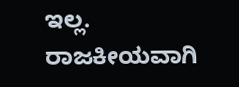ಇಲ್ಲ. ರಾಜಕೀಯವಾಗಿ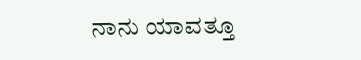ನಾನು ಯಾವತ್ತೂ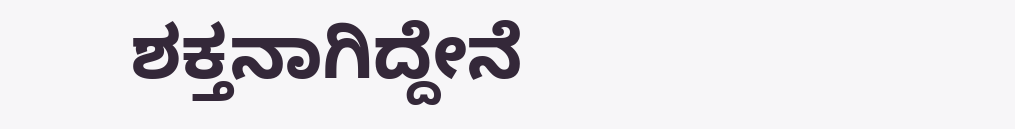ಶಕ್ತನಾಗಿದ್ದೇನೆ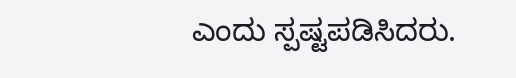ಎಂದು ಸ್ಪಷ್ಟಪಡಿಸಿದರು.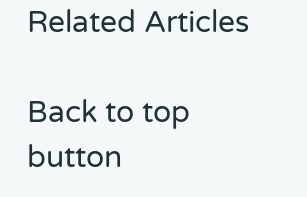Related Articles

Back to top button